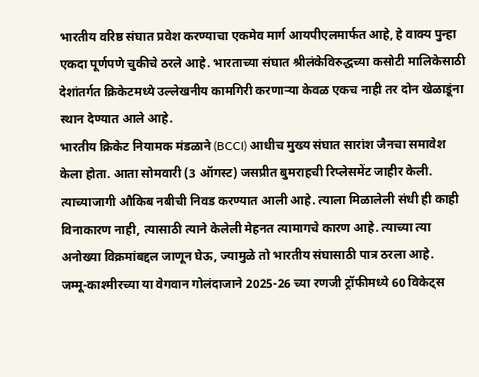भारतीय वरिष्ठ संघात प्रवेश करण्याचा एकमेव मार्ग आयपीएलमार्फत आहे, हे वाक्य पुन्हा एकदा पूर्णपणे चुकीचे ठरले आहे. भारताच्या संघात श्रीलंकेविरुद्धच्या कसोटी मालिकेसाठी देशांतर्गत क्रिकेटमध्ये उल्लेखनीय कामगिरी करणाऱ्या केवळ एकच नाही तर दोन खेळाडूंना स्थान देण्यात आले आहे.
भारतीय क्रिकेट नियामक मंडळाने (BCCI) आधीच मुख्य संघात सारांश जैनचा समावेश केला होता. आता सोमवारी (3 ऑगस्ट) जसप्रीत बुमराहची रिप्लेसमेंट जाहीर केली. त्याच्याजागी औकिब नबीची निवड करण्यात आली आहे. त्याला मिळालेली संधी ही काही विनाकारण नाही, त्यासाठी त्याने केलेली मेहनत त्यामागचे कारण आहे. त्याच्या त्या अनोख्या विक्रमांबद्दल जाणून घेऊ, ज्यामुळे तो भारतीय संघासाठी पात्र ठरला आहे.
जम्मू-काश्मीरच्या या वेगवान गोलंदाजाने 2025-26 च्या रणजी ट्रॉफीमध्ये 60 विकेट्स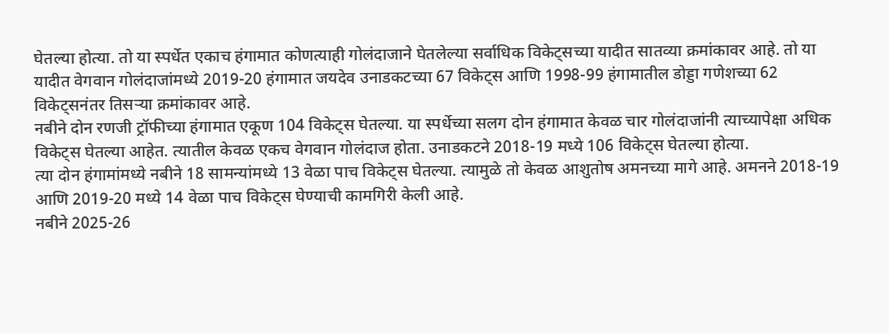घेतल्या होत्या. तो या स्पर्धेत एकाच हंगामात कोणत्याही गोलंदाजाने घेतलेल्या सर्वाधिक विकेट्सच्या यादीत सातव्या क्रमांकावर आहे. तो या यादीत वेगवान गोलंदाजांमध्ये 2019-20 हंगामात जयदेव उनाडकटच्या 67 विकेट्स आणि 1998-99 हंगामातील डोड्डा गणेशच्या 62 विकेट्सनंतर तिसऱ्या क्रमांकावर आहे.
नबीने दोन रणजी ट्रॉफीच्या हंगामात एकूण 104 विकेट्स घेतल्या. या स्पर्धेच्या सलग दोन हंगामात केवळ चार गोलंदाजांनी त्याच्यापेक्षा अधिक विकेट्स घेतल्या आहेत. त्यातील केवळ एकच वेगवान गोलंदाज होता. उनाडकटने 2018-19 मध्ये 106 विकेट्स घेतल्या होत्या.
त्या दोन हंगामांमध्ये नबीने 18 सामन्यांमध्ये 13 वेळा पाच विकेट्स घेतल्या. त्यामुळे तो केवळ आशुतोष अमनच्या मागे आहे. अमनने 2018-19 आणि 2019-20 मध्ये 14 वेळा पाच विकेट्स घेण्याची कामगिरी केली आहे.
नबीने 2025-26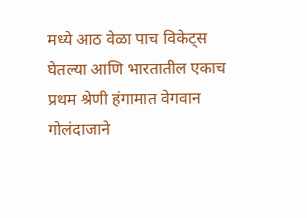मध्ये आठ वेळा पाच विकेट्स घेतल्या आणि भारतातील एकाच प्रथम श्रेणी हंगामात वेगवान गोलंदाजाने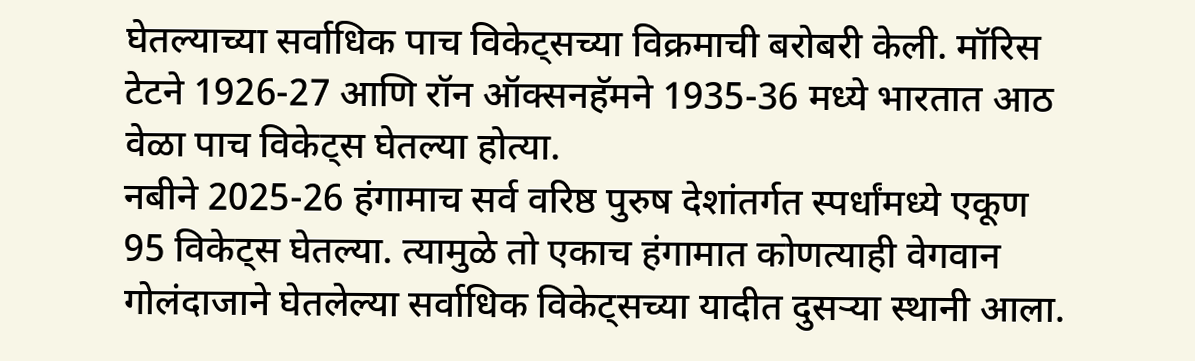घेतल्याच्या सर्वाधिक पाच विकेट्सच्या विक्रमाची बरोबरी केली. मॉरिस टेटने 1926-27 आणि रॉन ऑक्सनहॅमने 1935-36 मध्ये भारतात आठ वेळा पाच विकेट्स घेतल्या होत्या.
नबीने 2025-26 हंगामाच सर्व वरिष्ठ पुरुष देशांतर्गत स्पर्धांमध्ये एकूण 95 विकेट्स घेतल्या. त्यामुळे तो एकाच हंगामात कोणत्याही वेगवान गोलंदाजाने घेतलेल्या सर्वाधिक विकेट्सच्या यादीत दुसऱ्या स्थानी आला.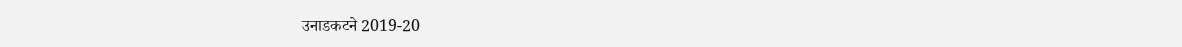उनाडकटने 2019-20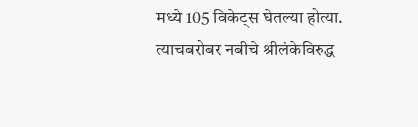मध्ये 105 विकेट्स घेतल्या होत्या.
त्याचबरोबर नबीचे श्रीलंकेविरुद्ध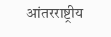आंतरराष्ट्रीय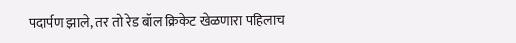पदार्पण झाले, तर तो रेड बॉल क्रिकेट खेळणारा पहिलाच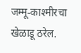जम्मू-काश्मीरचा खेळाडू ठरेल.